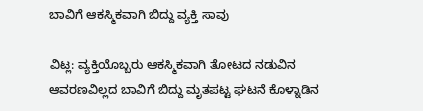ಬಾವಿಗೆ ಆಕಸ್ಮಿಕವಾಗಿ ಬಿದ್ದು ವ್ಯಕ್ತಿ ಸಾವು

ವಿಟ್ಲ: ವ್ಯಕ್ತಿಯೊಬ್ಬರು ಆಕಸ್ಮಿಕವಾಗಿ ತೋಟದ ನಡುವಿನ ಆವರಣವಿಲ್ಲದ ಬಾವಿಗೆ ಬಿದ್ದು ಮೃತಪಟ್ಟ ಘಟನೆ ಕೊಳ್ನಾಡಿನ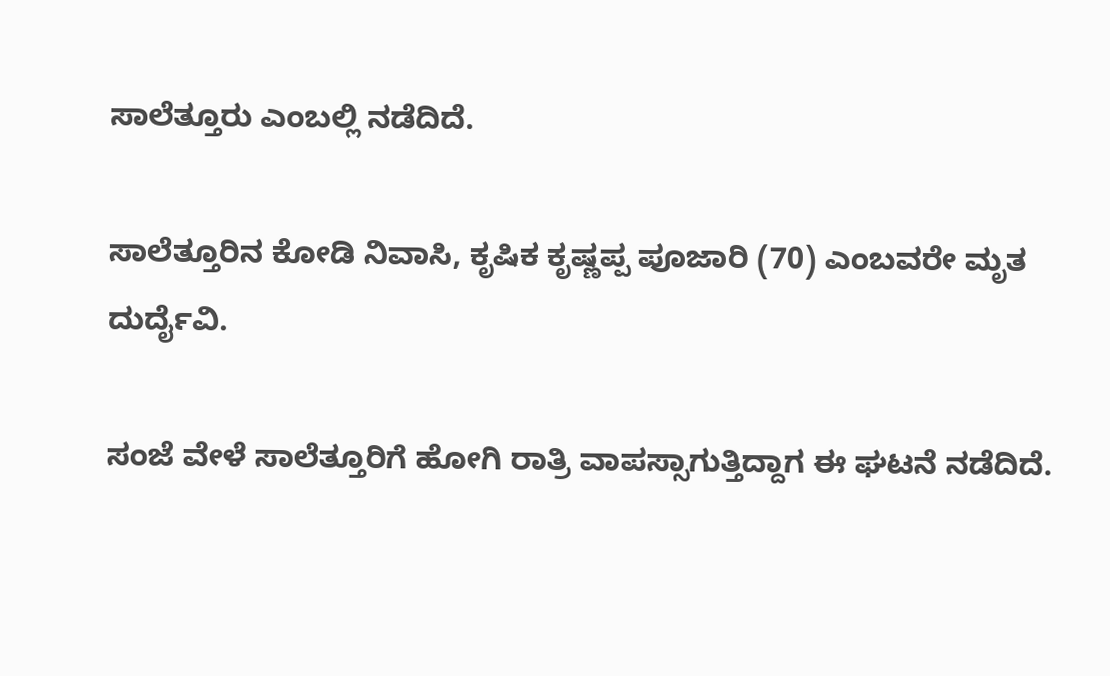ಸಾಲೆತ್ತೂರು ಎಂಬಲ್ಲಿ ನಡೆದಿದೆ.

ಸಾಲೆತ್ತೂರಿನ ಕೋಡಿ ನಿವಾಸಿ, ಕೃಷಿಕ ಕೃಷ್ಣಪ್ಪ ಪೂಜಾರಿ (70) ಎಂಬವರೇ ಮೃತ ದುರ್ದೈವಿ.

ಸಂಜೆ ವೇಳೆ ಸಾಲೆತ್ತೂರಿಗೆ ಹೋಗಿ ರಾತ್ರಿ ವಾಪಸ್ಸಾಗುತ್ತಿದ್ದಾಗ‌ ಈ ಘಟನೆ ನಡೆದಿದೆ.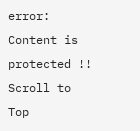error: Content is protected !!
Scroll to Top